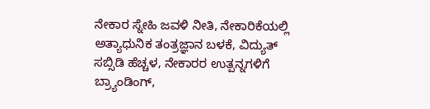ನೇಕಾರ ಸ್ನೇಹಿ ಜವಳಿ ನೀತಿ, ನೇಕಾರಿಕೆಯಲ್ಲಿ ಅತ್ಯಾಧುನಿಕ ತಂತ್ರಜ್ಞಾನ ಬಳಕೆ, ವಿದ್ಯುತ್ ಸಬ್ಸಿಡಿ ಹೆಚ್ಚಳ, ನೇಕಾರರ ಉತ್ಪನ್ನಗಳಿಗೆ ಬ್ರ್ಯಾಂಡಿಂಗ್,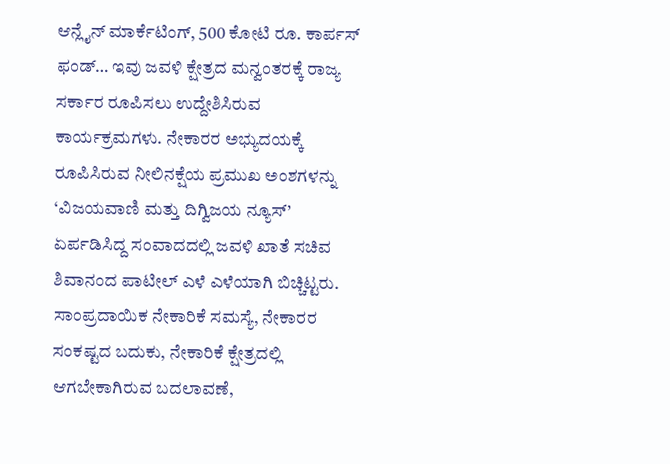ಆನ್ಲೈನ್ ಮಾರ್ಕೆಟಿಂಗ್, 500 ಕೋಟಿ ರೂ. ಕಾರ್ಪಸ್ ಫಂಡ್… ಇವು ಜವಳಿ ಕ್ಷೇತ್ರದ ಮನ್ವಂತರಕ್ಕೆ ರಾಜ್ಯ ಸರ್ಕಾರ ರೂಪಿಸಲು ಉದ್ದೇಶಿಸಿರುವ ಕಾರ್ಯಕ್ರಮಗಳು. ನೇಕಾರರ ಅಭ್ಯುದಯಕ್ಕೆ ರೂಪಿಸಿರುವ ನೀಲಿನಕ್ಷೆಯ ಪ್ರಮುಖ ಅಂಶಗಳನ್ನು ‘ವಿಜಯವಾಣಿ ಮತ್ತು ದಿಗ್ವಿಜಯ ನ್ಯೂಸ್’ ಏರ್ಪಡಿಸಿದ್ದ ಸಂವಾದದಲ್ಲಿ ಜವಳಿ ಖಾತೆ ಸಚಿವ ಶಿವಾನಂದ ಪಾಟೀಲ್ ಎಳೆ ಎಳೆಯಾಗಿ ಬಿಚ್ಚಿಟ್ಟರು.
ಸಾಂಪ್ರದಾಯಿಕ ನೇಕಾರಿಕೆ ಸಮಸ್ಯೆ, ನೇಕಾರರ ಸಂಕಷ್ಟದ ಬದುಕು, ನೇಕಾರಿಕೆ ಕ್ಷೇತ್ರದಲ್ಲಿ ಆಗಬೇಕಾಗಿರುವ ಬದಲಾವಣೆ,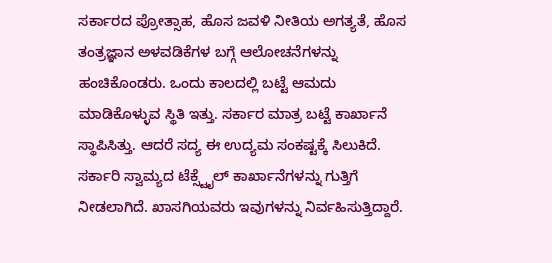ಸರ್ಕಾರದ ಪ್ರೋತ್ಸಾಹ, ಹೊಸ ಜವಳಿ ನೀತಿಯ ಅಗತ್ಯತೆ, ಹೊಸ ತಂತ್ರಜ್ಞಾನ ಅಳವಡಿಕೆಗಳ ಬಗ್ಗೆ ಆಲೋಚನೆಗಳನ್ನು ಹಂಚಿಕೊಂಡರು. ಒಂದು ಕಾಲದಲ್ಲಿ ಬಟ್ಟೆ ಆಮದು ಮಾಡಿಕೊಳ್ಳುವ ಸ್ಥಿತಿ ಇತ್ತು. ಸರ್ಕಾರ ಮಾತ್ರ ಬಟ್ಟೆ ಕಾರ್ಖಾನೆ ಸ್ಥಾಪಿಸಿತ್ತು. ಆದರೆ ಸದ್ಯ ಈ ಉದ್ಯಮ ಸಂಕಷ್ಟಕ್ಕೆ ಸಿಲುಕಿದೆ. ಸರ್ಕಾರಿ ಸ್ವಾಮ್ಯದ ಟೆಕ್ಸ್ಟೈಲ್ ಕಾರ್ಖಾನೆಗಳನ್ನು ಗುತ್ತಿಗೆ ನೀಡಲಾಗಿದೆ. ಖಾಸಗಿಯವರು ಇವುಗಳನ್ನು ನಿರ್ವಹಿಸುತ್ತಿದ್ದಾರೆ.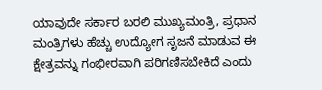ಯಾವುದೇ ಸರ್ಕಾರ ಬರಲಿ ಮುಖ್ಯಮಂತ್ರಿ, ಪ್ರಧಾನ ಮಂತ್ರಿಗಳು ಹೆಚ್ಚು ಉದ್ಯೋಗ ಸೃಜನೆ ಮಾಡುವ ಈ ಕ್ಷೇತ್ರವನ್ನು ಗಂಭೀರವಾಗಿ ಪರಿಗಣಿಸಬೇಕಿದೆ ಎಂದು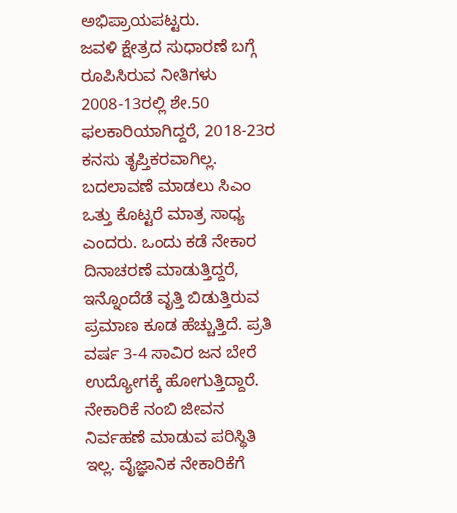ಅಭಿಪ್ರಾಯಪಟ್ಟರು.
ಜವಳಿ ಕ್ಷೇತ್ರದ ಸುಧಾರಣೆ ಬಗ್ಗೆ ರೂಪಿಸಿರುವ ನೀತಿಗಳು 2008-13ರಲ್ಲಿ ಶೇ.50 ಫಲಕಾರಿಯಾಗಿದ್ದರೆ, 2018-23ರ ಕನಸು ತೃಪ್ತಿಕರವಾಗಿಲ್ಲ. ಬದಲಾವಣೆ ಮಾಡಲು ಸಿಎಂ ಒತ್ತು ಕೊಟ್ಟರೆ ಮಾತ್ರ ಸಾಧ್ಯ ಎಂದರು. ಒಂದು ಕಡೆ ನೇಕಾರ ದಿನಾಚರಣೆ ಮಾಡುತ್ತಿದ್ದರೆ, ಇನ್ನೊಂದೆಡೆ ವೃತ್ತಿ ಬಿಡುತ್ತಿರುವ ಪ್ರಮಾಣ ಕೂಡ ಹೆಚ್ಚುತ್ತಿದೆ. ಪ್ರತಿ ವರ್ಷ 3-4 ಸಾವಿರ ಜನ ಬೇರೆ ಉದ್ಯೋಗಕ್ಕೆ ಹೋಗುತ್ತಿದ್ದಾರೆ. ನೇಕಾರಿಕೆ ನಂಬಿ ಜೀವನ ನಿರ್ವಹಣೆ ಮಾಡುವ ಪರಿಸ್ಥಿತಿ ಇಲ್ಲ. ವೈಜ್ಞಾನಿಕ ನೇಕಾರಿಕೆಗೆ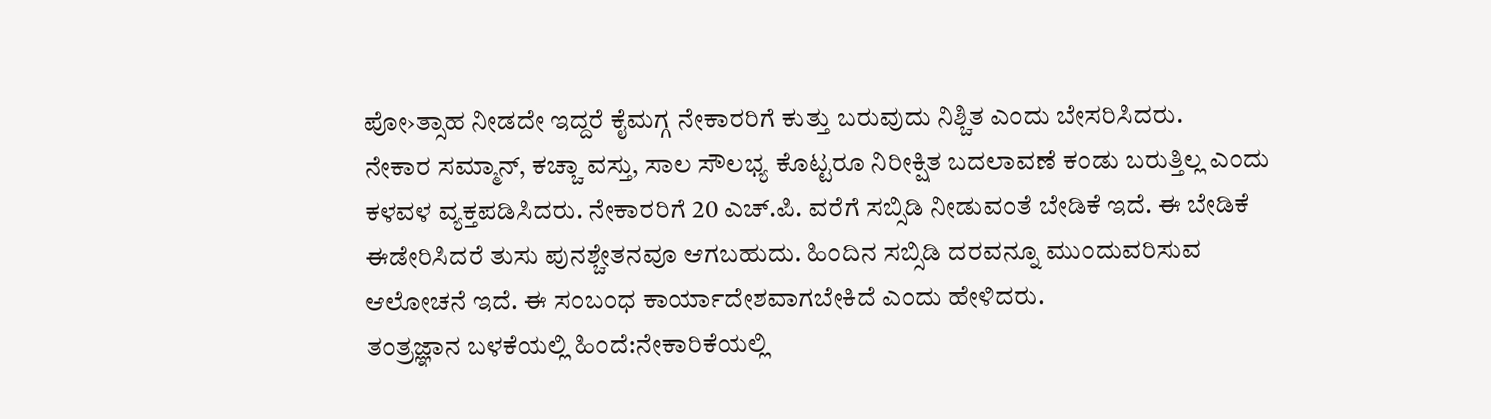ಪೋ›ತ್ಸಾಹ ನೀಡದೇ ಇದ್ದರೆ ಕೈಮಗ್ಗ ನೇಕಾರರಿಗೆ ಕುತ್ತು ಬರುವುದು ನಿಶ್ಚಿತ ಎಂದು ಬೇಸರಿಸಿದರು.
ನೇಕಾರ ಸಮ್ಮಾನ್, ಕಚ್ಚಾ ವಸ್ತು, ಸಾಲ ಸೌಲಭ್ಯ ಕೊಟ್ಟರೂ ನಿರೀಕ್ಷಿತ ಬದಲಾವಣೆ ಕಂಡು ಬರುತ್ತಿಲ್ಲ ಎಂದು ಕಳವಳ ವ್ಯಕ್ತಪಡಿಸಿದರು. ನೇಕಾರರಿಗೆ 20 ಎಚ್.ಪಿ. ವರೆಗೆ ಸಬ್ಸಿಡಿ ನೀಡುವಂತೆ ಬೇಡಿಕೆ ಇದೆ. ಈ ಬೇಡಿಕೆ ಈಡೇರಿಸಿದರೆ ತುಸು ಪುನಶ್ಚೇತನವೂ ಆಗಬಹುದು. ಹಿಂದಿನ ಸಬ್ಸಿಡಿ ದರವನ್ನೂ ಮುಂದುವರಿಸುವ ಆಲೋಚನೆ ಇದೆ. ಈ ಸಂಬಂಧ ಕಾರ್ಯಾದೇಶವಾಗಬೇಕಿದೆ ಎಂದು ಹೇಳಿದರು.
ತಂತ್ರಜ್ಞಾನ ಬಳಕೆಯಲ್ಲಿ ಹಿಂದೆ:ನೇಕಾರಿಕೆಯಲ್ಲಿ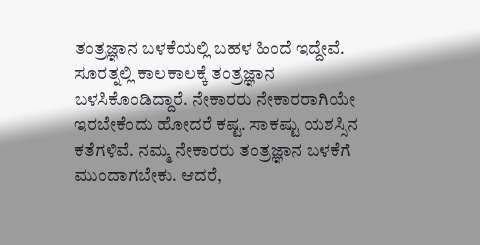ತಂತ್ರಜ್ಞಾನ ಬಳಕೆಯಲ್ಲಿ ಬಹಳ ಹಿಂದೆ ಇದ್ದೇವೆ. ಸೂರತ್ನಲ್ಲಿ ಕಾಲಕಾಲಕ್ಕೆ ತಂತ್ರಜ್ಞಾನ ಬಳಸಿಕೊಂಡಿದ್ದಾರೆ. ನೇಕಾರರು ನೇಕಾರರಾಗಿಯೇ ಇರಬೇಕೆಂದು ಹೋದರೆ ಕಷ್ಟ. ಸಾಕಷ್ಟು ಯಶಸ್ಸಿನ ಕತೆಗಳಿವೆ. ನಮ್ಮ ನೇಕಾರರು ತಂತ್ರಜ್ಞಾನ ಬಳಕೆಗೆ ಮುಂದಾಗಬೇಕು. ಆದರೆ,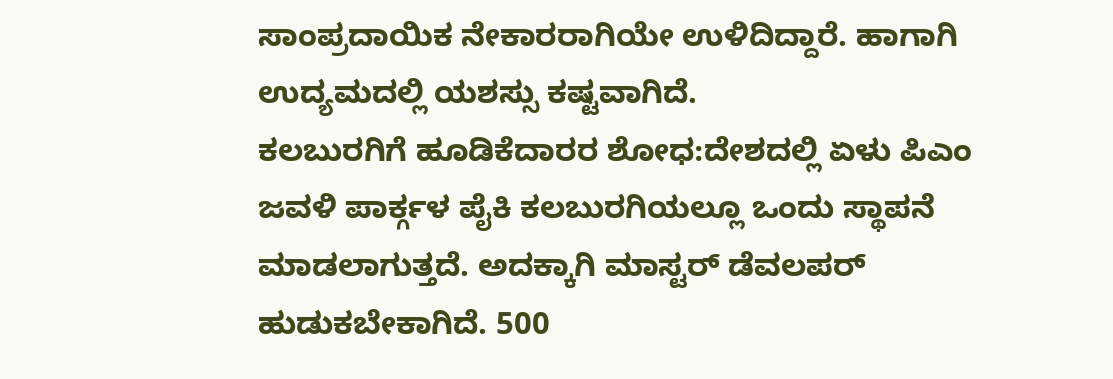ಸಾಂಪ್ರದಾಯಿಕ ನೇಕಾರರಾಗಿಯೇ ಉಳಿದಿದ್ದಾರೆ. ಹಾಗಾಗಿ ಉದ್ಯಮದಲ್ಲಿ ಯಶಸ್ಸು ಕಷ್ಟವಾಗಿದೆ.
ಕಲಬುರಗಿಗೆ ಹೂಡಿಕೆದಾರರ ಶೋಧ:ದೇಶದಲ್ಲಿ ಏಳು ಪಿಎಂ ಜವಳಿ ಪಾರ್ಕ್ಗಳ ಪೈಕಿ ಕಲಬುರಗಿಯಲ್ಲೂ ಒಂದು ಸ್ಥಾಪನೆ ಮಾಡಲಾಗುತ್ತದೆ. ಅದಕ್ಕಾಗಿ ಮಾಸ್ಟರ್ ಡೆವಲಪರ್ ಹುಡುಕಬೇಕಾಗಿದೆ. 500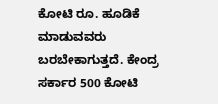ಕೋಟಿ ರೂ. ಹೂಡಿಕೆ ಮಾಡುವವರು ಬರಬೇಕಾಗುತ್ತದೆ. ಕೇಂದ್ರ ಸರ್ಕಾರ 500 ಕೋಟಿ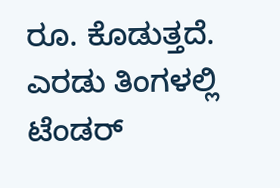ರೂ. ಕೊಡುತ್ತದೆ. ಎರಡು ತಿಂಗಳಲ್ಲಿ ಟೆಂಡರ್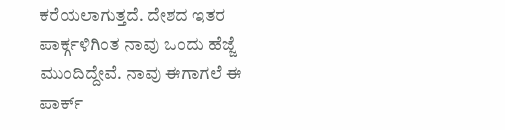ಕರೆಯಲಾಗುತ್ತದೆ. ದೇಶದ ಇತರ ಪಾರ್ಕ್ಗಳಿಗಿಂತ ನಾವು ಒಂದು ಹೆಜ್ಜೆ ಮುಂದಿದ್ದೇವೆ. ನಾವು ಈಗಾಗಲೆ ಈ ಪಾರ್ಕ್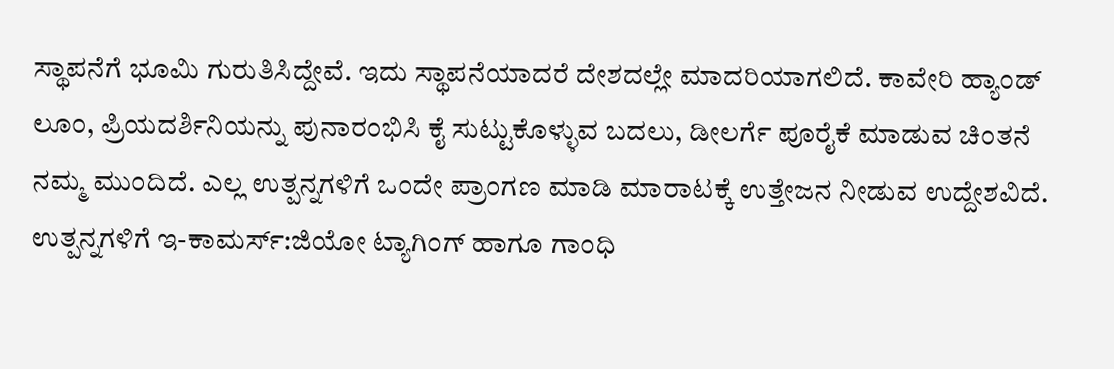ಸ್ಥಾಪನೆಗೆ ಭೂಮಿ ಗುರುತಿಸಿದ್ದೇವೆ. ಇದು ಸ್ಥಾಪನೆಯಾದರೆ ದೇಶದಲ್ಲೇ ಮಾದರಿಯಾಗಲಿದೆ. ಕಾವೇರಿ ಹ್ಯಾಂಡ್ ಲೂಂ, ಪ್ರಿಯದರ್ಶಿನಿಯನ್ನು ಪುನಾರಂಭಿಸಿ ಕೈ ಸುಟ್ಟುಕೊಳ್ಳುವ ಬದಲು, ಡೀಲರ್ಗೆ ಪೂರೈಕೆ ಮಾಡುವ ಚಿಂತನೆ ನಮ್ಮ ಮುಂದಿದೆ. ಎಲ್ಲ ಉತ್ಪನ್ನಗಳಿಗೆ ಒಂದೇ ಪ್ರಾಂಗಣ ಮಾಡಿ ಮಾರಾಟಕ್ಕೆ ಉತ್ತೇಜನ ನೀಡುವ ಉದ್ದೇಶವಿದೆ.
ಉತ್ಪನ್ನಗಳಿಗೆ ಇ-ಕಾಮರ್ಸ್:ಜಿಯೋ ಟ್ಯಾಗಿಂಗ್ ಹಾಗೂ ಗಾಂಧಿ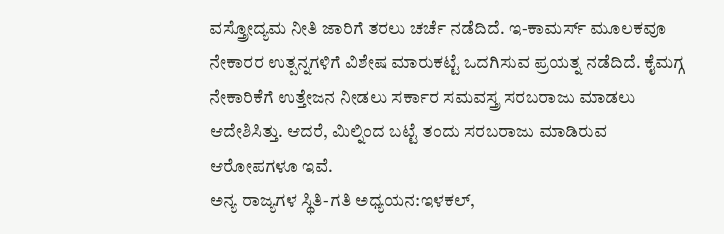ವಸ್ತ್ರೋದ್ಯಮ ನೀತಿ ಜಾರಿಗೆ ತರಲು ಚರ್ಚೆ ನಡೆದಿದೆ. ಇ-ಕಾಮರ್ಸ್ ಮೂಲಕವೂ ನೇಕಾರರ ಉತ್ಪನ್ನಗಳಿಗೆ ವಿಶೇಷ ಮಾರುಕಟ್ಟೆ ಒದಗಿಸುವ ಪ್ರಯತ್ನ ನಡೆದಿದೆ. ಕೈಮಗ್ಗ ನೇಕಾರಿಕೆಗೆ ಉತ್ತೇಜನ ನೀಡಲು ಸರ್ಕಾರ ಸಮವಸ್ತ್ರ ಸರಬರಾಜು ಮಾಡಲು ಆದೇಶಿಸಿತ್ತು. ಆದರೆ, ಮಿಲ್ನಿಂದ ಬಟ್ಟೆ ತಂದು ಸರಬರಾಜು ಮಾಡಿರುವ ಆರೋಪಗಳೂ ಇವೆ.
ಅನ್ಯ ರಾಜ್ಯಗಳ ಸ್ಥಿತಿ-ಗತಿ ಅಧ್ಯಯನ:ಇಳಕಲ್,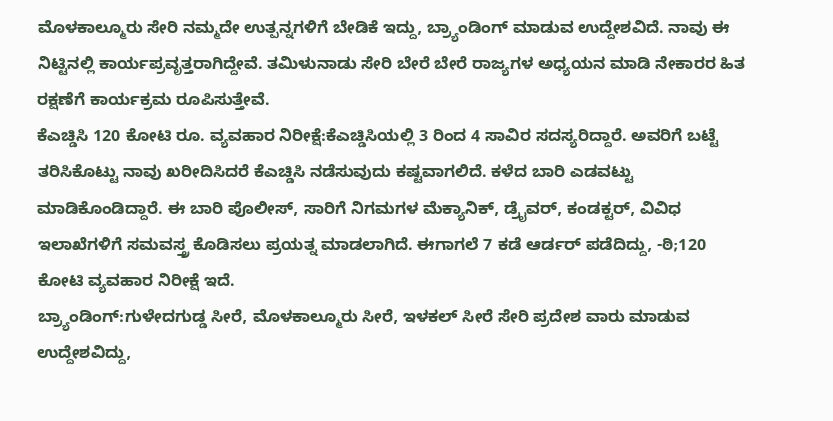ಮೊಳಕಾಲ್ಮೂರು ಸೇರಿ ನಮ್ಮದೇ ಉತ್ಪನ್ನಗಳಿಗೆ ಬೇಡಿಕೆ ಇದ್ದು, ಬ್ರ್ಯಾಂಡಿಂಗ್ ಮಾಡುವ ಉದ್ದೇಶವಿದೆ. ನಾವು ಈ ನಿಟ್ಟಿನಲ್ಲಿ ಕಾರ್ಯಪ್ರವೃತ್ತರಾಗಿದ್ದೇವೆ. ತಮಿಳುನಾಡು ಸೇರಿ ಬೇರೆ ಬೇರೆ ರಾಜ್ಯಗಳ ಅಧ್ಯಯನ ಮಾಡಿ ನೇಕಾರರ ಹಿತ ರಕ್ಷಣೆಗೆ ಕಾರ್ಯಕ್ರಮ ರೂಪಿಸುತ್ತೇವೆ.
ಕೆಎಚ್ಡಿಸಿ 120 ಕೋಟಿ ರೂ. ವ್ಯವಹಾರ ನಿರೀಕ್ಷೆ:ಕೆಎಚ್ಡಿಸಿಯಲ್ಲಿ 3 ರಿಂದ 4 ಸಾವಿರ ಸದಸ್ಯರಿದ್ದಾರೆ. ಅವರಿಗೆ ಬಟ್ಟೆ ತರಿಸಿಕೊಟ್ಟು ನಾವು ಖರೀದಿಸಿದರೆ ಕೆಎಚ್ಡಿಸಿ ನಡೆಸುವುದು ಕಷ್ಟವಾಗಲಿದೆ. ಕಳೆದ ಬಾರಿ ಎಡವಟ್ಟು ಮಾಡಿಕೊಂಡಿದ್ದಾರೆ. ಈ ಬಾರಿ ಪೊಲೀಸ್, ಸಾರಿಗೆ ನಿಗಮಗಳ ಮೆಕ್ಯಾನಿಕ್, ಡ್ರೖೆವರ್, ಕಂಡಕ್ಟರ್, ವಿವಿಧ ಇಲಾಖೆಗಳಿಗೆ ಸಮವಸ್ತ್ರ ಕೊಡಿಸಲು ಪ್ರಯತ್ನ ಮಾಡಲಾಗಿದೆ. ಈಗಾಗಲೆ 7 ಕಡೆ ಆರ್ಡರ್ ಪಡೆದಿದ್ದು, -ಠಿ;120 ಕೋಟಿ ವ್ಯವಹಾರ ನಿರೀಕ್ಷೆ ಇದೆ.
ಬ್ರ್ಯಾಂಡಿಂಗ್:ಗುಳೇದಗುಡ್ಡ ಸೀರೆ, ಮೊಳಕಾಲ್ಮೂರು ಸೀರೆ, ಇಳಕಲ್ ಸೀರೆ ಸೇರಿ ಪ್ರದೇಶ ವಾರು ಮಾಡುವ ಉದ್ದೇಶವಿದ್ದು,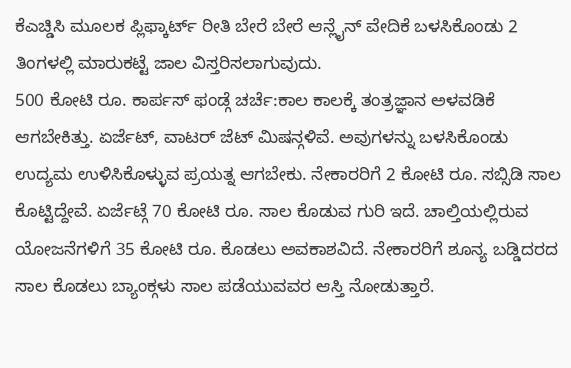ಕೆಎಚ್ಡಿಸಿ ಮೂಲಕ ಪ್ಲಿಫ್ಕಾರ್ಟ್ ರೀತಿ ಬೇರೆ ಬೇರೆ ಆನ್ಲೈನ್ ವೇದಿಕೆ ಬಳಸಿಕೊಂಡು 2 ತಿಂಗಳಲ್ಲಿ ಮಾರುಕಟ್ಟೆ ಜಾಲ ವಿಸ್ತರಿಸಲಾಗುವುದು.
500 ಕೋಟಿ ರೂ. ಕಾರ್ಪಸ್ ಫಂಡ್ಗೆ ಚರ್ಚೆ:ಕಾಲ ಕಾಲಕ್ಕೆ ತಂತ್ರಜ್ಞಾನ ಅಳವಡಿಕೆ ಆಗಬೇಕಿತ್ತು. ಏರ್ಜೆಟ್, ವಾಟರ್ ಜೆಟ್ ಮಿಷನ್ಗಳಿವೆ. ಅವುಗಳನ್ನು ಬಳಸಿಕೊಂಡು ಉದ್ಯಮ ಉಳಿಸಿಕೊಳ್ಳುವ ಪ್ರಯತ್ನ ಆಗಬೇಕು. ನೇಕಾರರಿಗೆ 2 ಕೋಟಿ ರೂ. ಸಬ್ಸಿಡಿ ಸಾಲ ಕೊಟ್ಟಿದ್ದೇವೆ. ಏರ್ಜೆಟ್ಗೆ 70 ಕೋಟಿ ರೂ. ಸಾಲ ಕೊಡುವ ಗುರಿ ಇದೆ. ಚಾಲ್ತಿಯಲ್ಲಿರುವ ಯೋಜನೆಗಳಿಗೆ 35 ಕೋಟಿ ರೂ. ಕೊಡಲು ಅವಕಾಶವಿದೆ. ನೇಕಾರರಿಗೆ ಶೂನ್ಯ ಬಡ್ಡಿದರದ ಸಾಲ ಕೊಡಲು ಬ್ಯಾಂಕ್ಗಳು ಸಾಲ ಪಡೆಯುವವರ ಆಸ್ತಿ ನೋಡುತ್ತಾರೆ.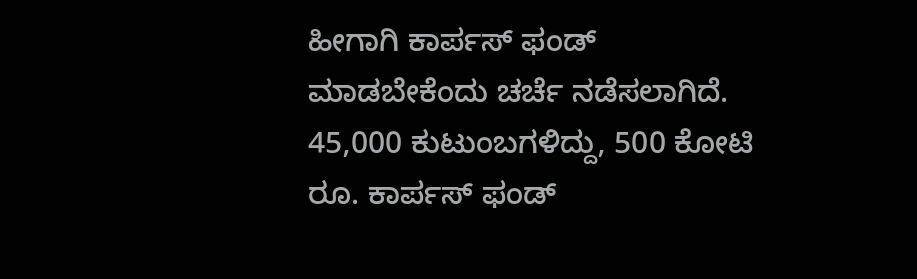ಹೀಗಾಗಿ ಕಾರ್ಪಸ್ ಫಂಡ್ ಮಾಡಬೇಕೆಂದು ಚರ್ಚೆ ನಡೆಸಲಾಗಿದೆ. 45,000 ಕುಟುಂಬಗಳಿದ್ದು, 500 ಕೋಟಿ ರೂ. ಕಾರ್ಪಸ್ ಫಂಡ್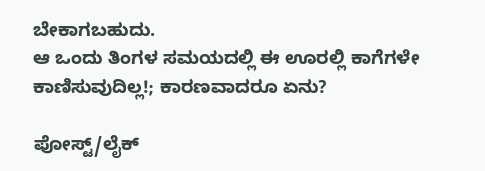ಬೇಕಾಗಬಹುದು.
ಆ ಒಂದು ತಿಂಗಳ ಸಮಯದಲ್ಲಿ ಈ ಊರಲ್ಲಿ ಕಾಗೆಗಳೇ ಕಾಣಿಸುವುದಿಲ್ಲ!; ಕಾರಣವಾದರೂ ಏನು?

ಪೋಸ್ಟ್/ಲೈಕ್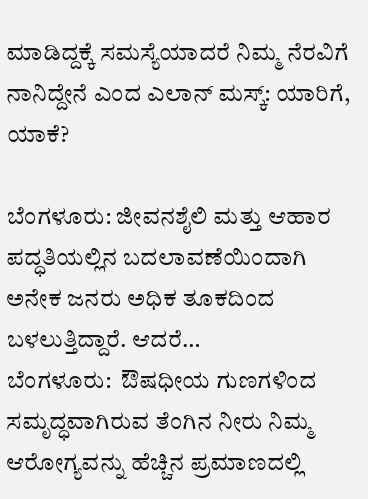ಮಾಡಿದ್ದಕ್ಕೆ ಸಮಸ್ಯೆಯಾದರೆ ನಿಮ್ಮ ನೆರವಿಗೆ ನಾನಿದ್ದೇನೆ ಎಂದ ಎಲಾನ್ ಮಸ್ಕ್: ಯಾರಿಗೆ, ಯಾಕೆ?

ಬೆಂಗಳೂರು: ಜೀವನಶೈಲಿ ಮತ್ತು ಆಹಾರ ಪದ್ಧತಿಯಲ್ಲಿನ ಬದಲಾವಣೆಯಿಂದಾಗಿ ಅನೇಕ ಜನರು ಅಧಿಕ ತೂಕದಿಂದ ಬಳಲುತ್ತಿದ್ದಾರೆ. ಆದರೆ…
ಬೆಂಗಳೂರು:  ಔಷಧೀಯ ಗುಣಗಳಿಂದ ಸಮೃದ್ಧವಾಗಿರುವ ತೆಂಗಿನ ನೀರು ನಿಮ್ಮ  ಆರೋಗ್ಯವನ್ನು ಹೆಚ್ಚಿನ ಪ್ರಮಾಣದಲ್ಲಿ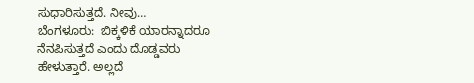ಸುಧಾರಿಸುತ್ತದೆ. ನೀವು…
ಬೆಂಗಳೂರು:  ಬಿಕ್ಕಳಿಕೆ ಯಾರನ್ನಾದರೂ ನೆನಪಿಸುತ್ತದೆ ಎಂದು ದೊಡ್ಡವರು ಹೇಳುತ್ತಾರೆ. ಅಲ್ಲದೆ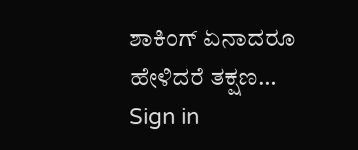ಶಾಕಿಂಗ್ ಏನಾದರೂ ಹೇಳಿದರೆ ತಕ್ಷಣ…
Sign in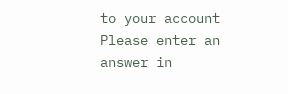to your account
Please enter an answer in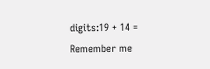digits:19 + 14 =
Remember me